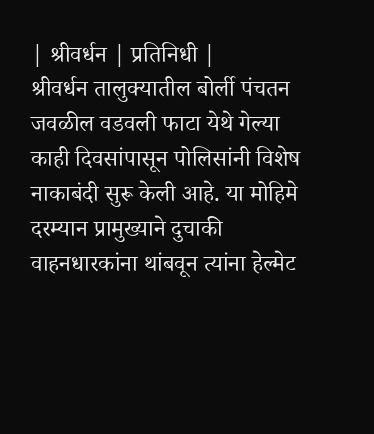| श्रीवर्धन | प्रतिनिधी |
श्रीवर्धन तालुक्यातील बोर्ली पंचतन जवळील वडवली फाटा येथे गेल्या काही दिवसांपासून पोलिसांनी विशेष नाकाबंदी सुरू केली आहे. या मोहिमे दरम्यान प्रामुख्याने दुचाकी वाहनधारकांना थांबवून त्यांना हेल्मेट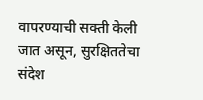वापरण्याची सक्ती केली जात असून, सुरक्षिततेचा संदेश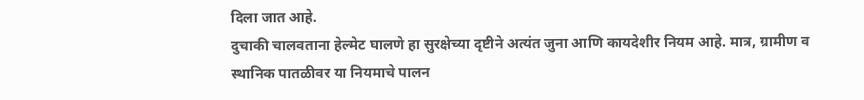दिला जात आहे.
दुचाकी चालवताना हेल्मेट घालणे हा सुरक्षेच्या दृष्टीने अत्यंत जुना आणि कायदेशीर नियम आहे. मात्र, ग्रामीण व स्थानिक पातळीवर या नियमाचे पालन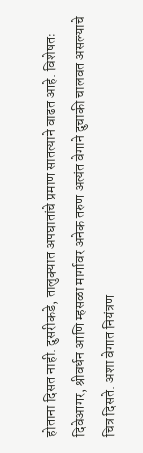होताना दिसत नाही. दुसरीकडे, तालुक्यात अपघातांचे प्रमाण सातत्याने वाढत आहे. विशेषतः दिवेआगर, श्रीवर्धन आणि म्हसळा मार्गावर अनेक तरुण अत्यंत वेगाने दुचाकी चालवत असल्याचे चित्र दिसते. अशा वेगात नियंत्रण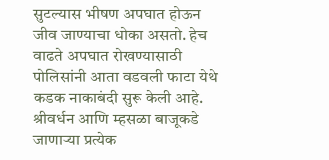सुटल्यास भीषण अपघात होऊन जीव जाण्याचा धोका असतो. हेच वाढते अपघात रोखण्यासाठी पोलिसांनी आता वडवली फाटा येथे कडक नाकाबंदी सुरू केली आहे. श्रीवर्धन आणि म्हसळा बाजूकडे जाणाऱ्या प्रत्येक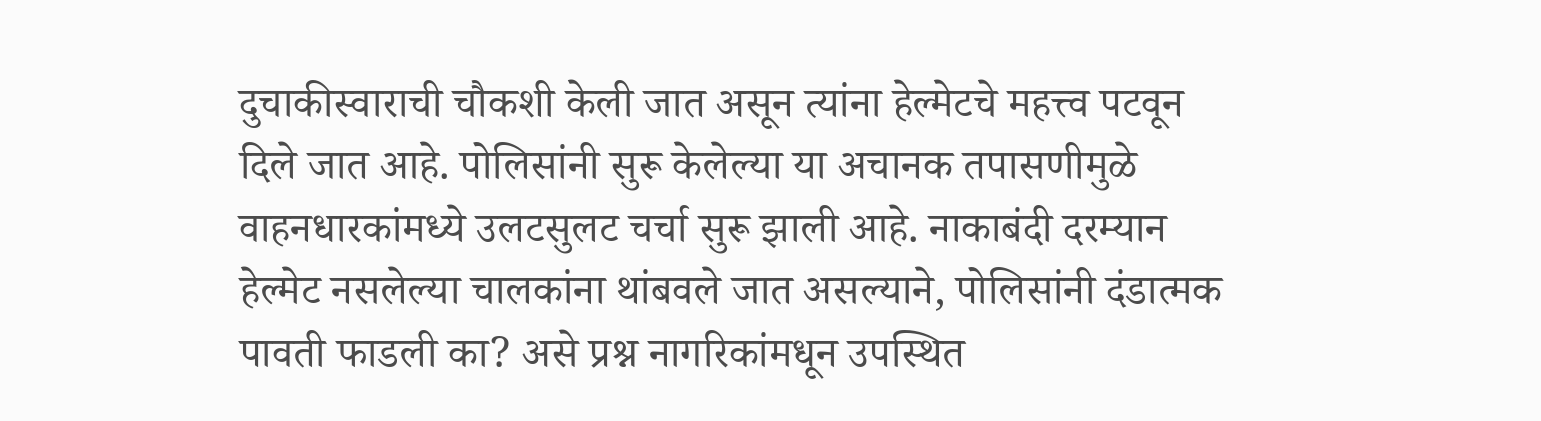दुचाकीस्वाराची चौकशी केली जात असून त्यांना हेल्मेटचे महत्त्व पटवून दिले जात आहे. पोलिसांनी सुरू केलेल्या या अचानक तपासणीमुळे वाहनधारकांमध्ये उलटसुलट चर्चा सुरू झाली आहे. नाकाबंदी दरम्यान हेल्मेट नसलेल्या चालकांना थांबवले जात असल्याने, पोलिसांनी दंडात्मक पावती फाडली का? असे प्रश्न नागरिकांमधून उपस्थित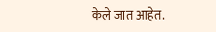केले जात आहेत.